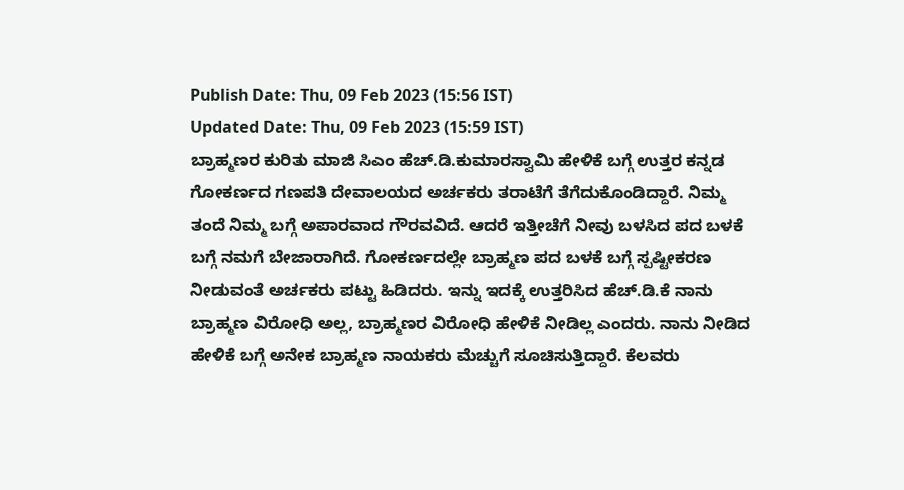Publish Date: Thu, 09 Feb 2023 (15:56 IST)
Updated Date: Thu, 09 Feb 2023 (15:59 IST)
ಬ್ರಾಹ್ಮಣರ ಕುರಿತು ಮಾಜಿ ಸಿಎಂ ಹೆಚ್.ಡಿ.ಕುಮಾರಸ್ವಾಮಿ ಹೇಳಿಕೆ ಬಗ್ಗೆ ಉತ್ತರ ಕನ್ನಡ ಗೋಕರ್ಣದ ಗಣಪತಿ ದೇವಾಲಯದ ಅರ್ಚಕರು ತರಾಟೆಗೆ ತೆಗೆದುಕೊಂಡಿದ್ದಾರೆ. ನಿಮ್ಮ ತಂದೆ ನಿಮ್ಮ ಬಗ್ಗೆ ಅಪಾರವಾದ ಗೌರವವಿದೆ. ಆದರೆ ಇತ್ತೀಚೆಗೆ ನೀವು ಬಳಸಿದ ಪದ ಬಳಕೆ ಬಗ್ಗೆ ನಮಗೆ ಬೇಜಾರಾಗಿದೆ. ಗೋಕರ್ಣದಲ್ಲೇ ಬ್ರಾಹ್ಮಣ ಪದ ಬಳಕೆ ಬಗ್ಗೆ ಸ್ಪಷ್ಟೀಕರಣ ನೀಡುವಂತೆ ಅರ್ಚಕರು ಪಟ್ಟು ಹಿಡಿದರು. ಇನ್ನು ಇದಕ್ಕೆ ಉತ್ತರಿಸಿದ ಹೆಚ್.ಡಿ.ಕೆ ನಾನು ಬ್ರಾಹ್ಮಣ ವಿರೋಧಿ ಅಲ್ಲ, ಬ್ರಾಹ್ಮಣರ ವಿರೋಧಿ ಹೇಳಿಕೆ ನೀಡಿಲ್ಲ ಎಂದರು. ನಾನು ನೀಡಿದ ಹೇಳಿಕೆ ಬಗ್ಗೆ ಅನೇಕ ಬ್ರಾಹ್ಮಣ ನಾಯಕರು ಮೆಚ್ಚುಗೆ ಸೂಚಿಸುತ್ತಿದ್ದಾರೆ. ಕೆಲವರು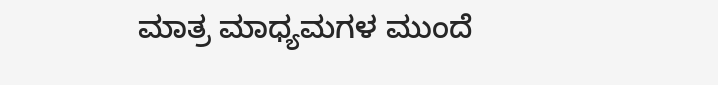ಮಾತ್ರ ಮಾಧ್ಯಮಗಳ ಮುಂದೆ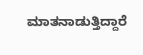ಮಾತನಾಡುತ್ತಿದ್ದಾರೆ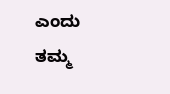ಎಂದು ತಮ್ಮ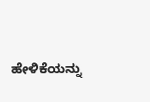ಹೇಳಿಕೆಯನ್ನು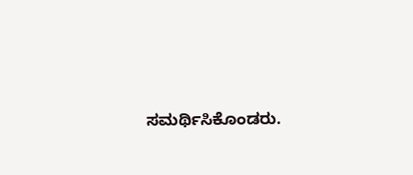ಸಮರ್ಥಿಸಿಕೊಂಡರು.